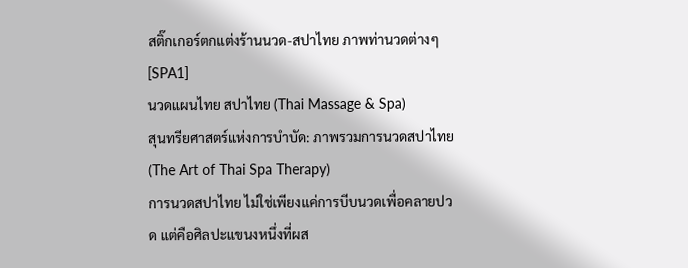สติ๊กเกอร์ตกแต่งร้านนวด-สปาไทย ภาพท่านวดต่างๆ [SPA1]
นวดแผนไทย สปาไทย (Thai Massage & Spa)
สุนทรียศาสตร์แห่งการบำบัด: ภาพรวมการนวดสปาไทย (The Art of Thai Spa Therapy)
การนวดสปาไทย ไม่ใช่เพียงแค่การบีบนวดเพื่อคลายปวด แต่คือศิลปะแขนงหนึ่งที่ผส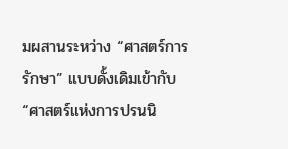มผสานระหว่าง “ศาสตร์การรักษา” แบบดั้งเดิมเข้ากับ “ศาสตร์แห่งการปรนนิ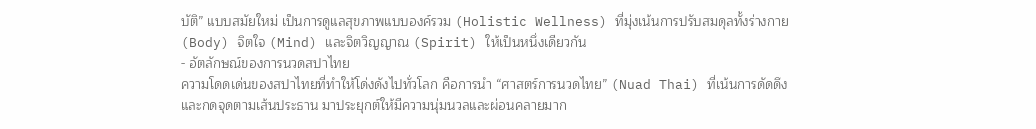บัติ” แบบสมัยใหม่ เป็นการดูแลสุขภาพแบบองค์รวม (Holistic Wellness) ที่มุ่งเน้นการปรับสมดุลทั้งร่างกาย (Body) จิตใจ (Mind) และจิตวิญญาณ (Spirit) ให้เป็นหนึ่งเดียวกัน
- อัตลักษณ์ของการนวดสปาไทย
ความโดดเด่นของสปาไทยที่ทำให้โด่งดังไปทั่วโลก คือการนำ “ศาสตร์การนวดไทย” (Nuad Thai) ที่เน้นการดัดดึงและกดจุดตามเส้นประธาน มาประยุกต์ให้มีความนุ่มนวลและผ่อนคลายมาก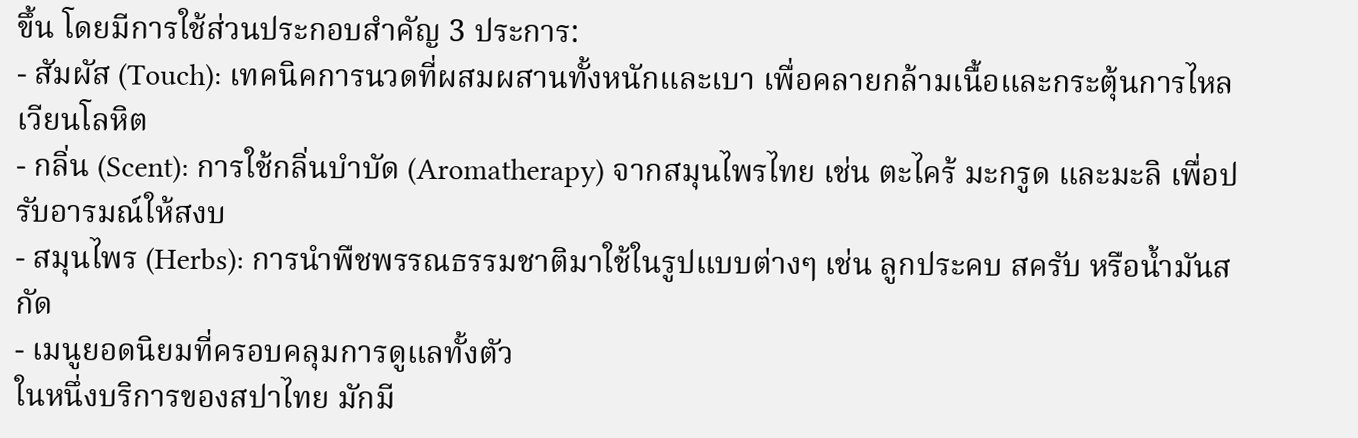ขึ้น โดยมีการใช้ส่วนประกอบสำคัญ 3 ประการ:
- สัมผัส (Touch): เทคนิคการนวดที่ผสมผสานทั้งหนักและเบา เพื่อคลายกล้ามเนื้อและกระตุ้นการไหลเวียนโลหิต
- กลิ่น (Scent): การใช้กลิ่นบำบัด (Aromatherapy) จากสมุนไพรไทย เช่น ตะไคร้ มะกรูด และมะลิ เพื่อปรับอารมณ์ให้สงบ
- สมุนไพร (Herbs): การนำพืชพรรณธรรมชาติมาใช้ในรูปแบบต่างๆ เช่น ลูกประคบ สครับ หรือน้ำมันสกัด
- เมนูยอดนิยมที่ครอบคลุมการดูแลทั้งตัว
ในหนึ่งบริการของสปาไทย มักมี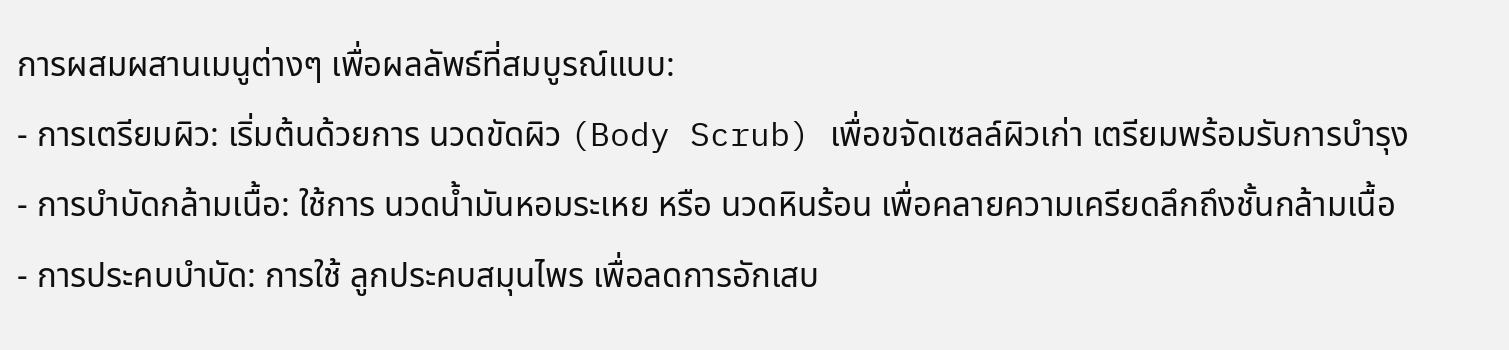การผสมผสานเมนูต่างๆ เพื่อผลลัพธ์ที่สมบูรณ์แบบ:
- การเตรียมผิว: เริ่มต้นด้วยการ นวดขัดผิว (Body Scrub) เพื่อขจัดเซลล์ผิวเก่า เตรียมพร้อมรับการบำรุง
- การบำบัดกล้ามเนื้อ: ใช้การ นวดน้ำมันหอมระเหย หรือ นวดหินร้อน เพื่อคลายความเครียดลึกถึงชั้นกล้ามเนื้อ
- การประคบบำบัด: การใช้ ลูกประคบสมุนไพร เพื่อลดการอักเสบ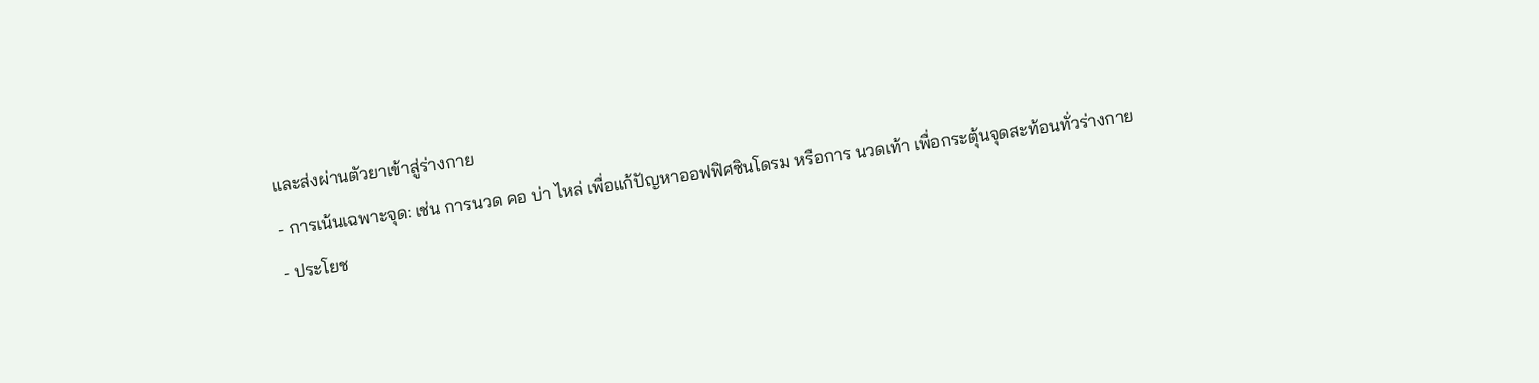และส่งผ่านตัวยาเข้าสู่ร่างกาย
- การเน้นเฉพาะจุด: เช่น การนวด คอ บ่า ไหล่ เพื่อแก้ปัญหาออฟฟิศซินโดรม หรือการ นวดเท้า เพื่อกระตุ้นจุดสะท้อนทั่วร่างกาย
- ประโยช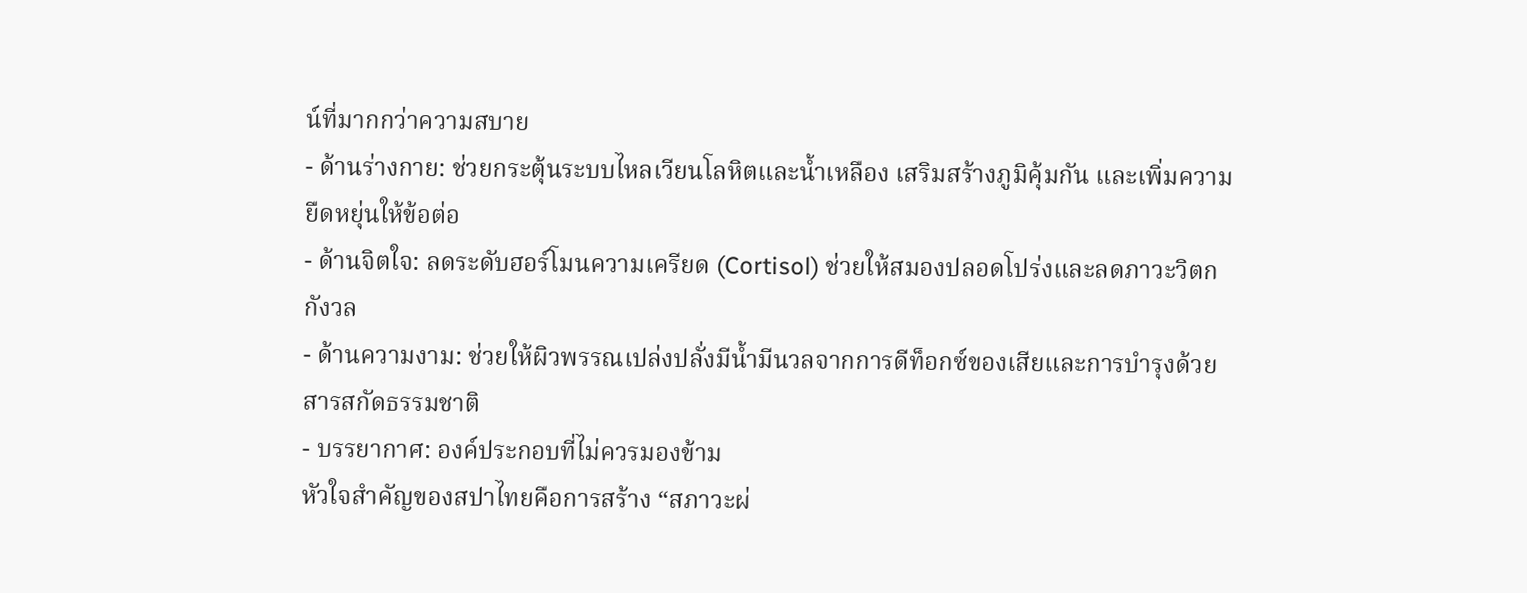น์ที่มากกว่าความสบาย
- ด้านร่างกาย: ช่วยกระตุ้นระบบไหลเวียนโลหิตและน้ำเหลือง เสริมสร้างภูมิคุ้มกัน และเพิ่มความยืดหยุ่นให้ข้อต่อ
- ด้านจิตใจ: ลดระดับฮอร์โมนความเครียด (Cortisol) ช่วยให้สมองปลอดโปร่งและลดภาวะวิตกกังวล
- ด้านความงาม: ช่วยให้ผิวพรรณเปล่งปลั่งมีน้ำมีนวลจากการดีท็อกซ์ของเสียและการบำรุงด้วยสารสกัดธรรมชาติ
- บรรยากาศ: องค์ประกอบที่ไม่ควรมองข้าม
หัวใจสำคัญของสปาไทยคือการสร้าง “สภาวะผ่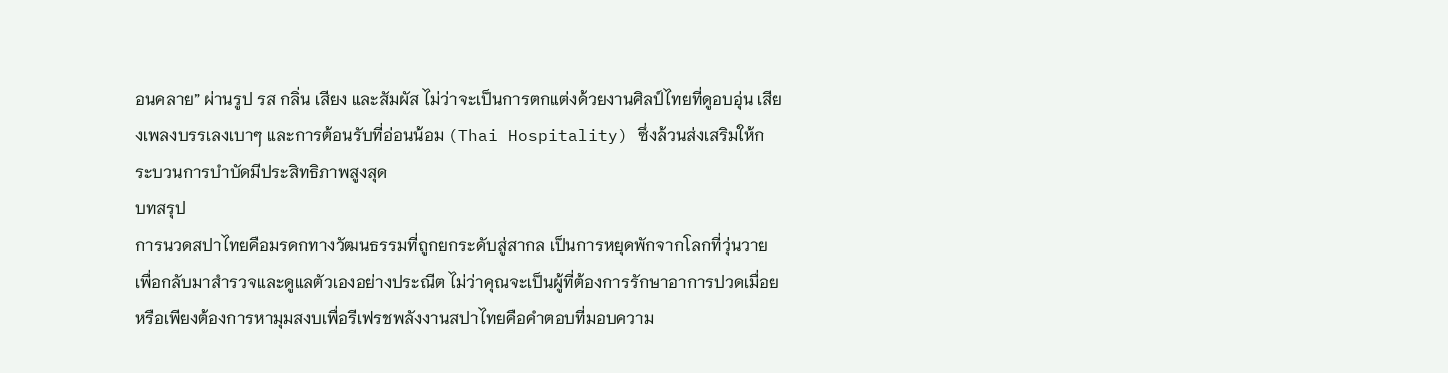อนคลาย” ผ่านรูป รส กลิ่น เสียง และสัมผัส ไม่ว่าจะเป็นการตกแต่งด้วยงานศิลป์ไทยที่ดูอบอุ่น เสียงเพลงบรรเลงเบาๆ และการต้อนรับที่อ่อนน้อม (Thai Hospitality) ซึ่งล้วนส่งเสริมให้กระบวนการบำบัดมีประสิทธิภาพสูงสุด
บทสรุป
การนวดสปาไทยคือมรดกทางวัฒนธรรมที่ถูกยกระดับสู่สากล เป็นการหยุดพักจากโลกที่วุ่นวายเพื่อกลับมาสำรวจและดูแลตัวเองอย่างประณีต ไม่ว่าคุณจะเป็นผู้ที่ต้องการรักษาอาการปวดเมื่อย หรือเพียงต้องการหามุมสงบเพื่อรีเฟรชพลังงานสปาไทยคือคำตอบที่มอบความ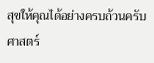สุขให้คุณได้อย่างครบถ้วนครับ
ศาสตร์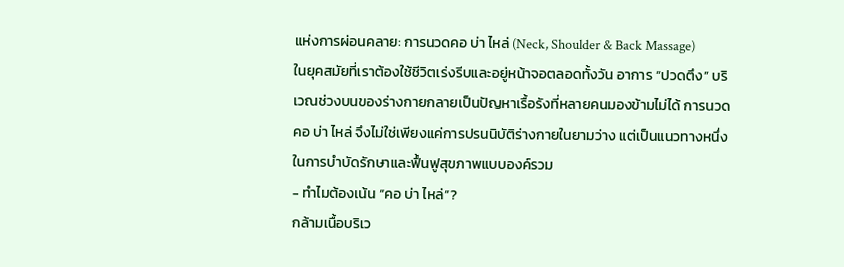แห่งการผ่อนคลาย: การนวดคอ บ่า ไหล่ (Neck, Shoulder & Back Massage)
ในยุคสมัยที่เราต้องใช้ชีวิตเร่งรีบและอยู่หน้าจอตลอดทั้งวัน อาการ “ปวดตึง” บริเวณช่วงบนของร่างกายกลายเป็นปัญหาเรื้อรังที่หลายคนมองข้ามไม่ได้ การนวดคอ บ่า ไหล่ จึงไม่ใช่เพียงแค่การปรนนิบัติร่างกายในยามว่าง แต่เป็นแนวทางหนึ่งในการบำบัดรักษาและฟื้นฟูสุขภาพแบบองค์รวม
- ทำไมต้องเน้น “คอ บ่า ไหล่”?
กล้ามเนื้อบริเว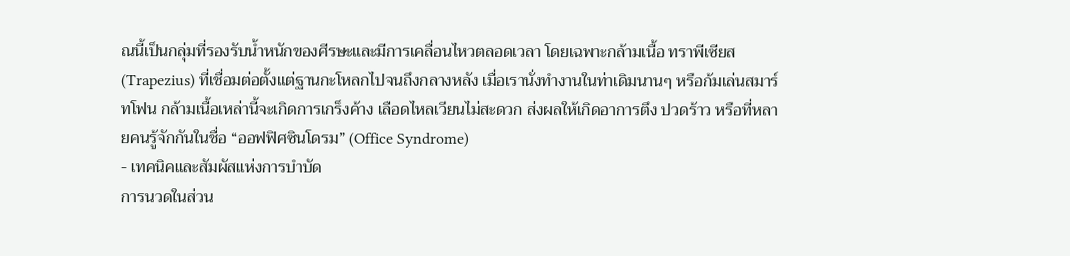ณนี้เป็นกลุ่มที่รองรับน้ำหนักของศีรษะและมีการเคลื่อนไหวตลอดเวลา โดยเฉพาะกล้ามเนื้อ ทราพีเซียส (Trapezius) ที่เชื่อมต่อตั้งแต่ฐานกะโหลกไปจนถึงกลางหลัง เมื่อเรานั่งทำงานในท่าเดิมนานๆ หรือก้มเล่นสมาร์ทโฟน กล้ามเนื้อเหล่านี้จะเกิดการเกร็งค้าง เลือดไหลเวียนไม่สะดวก ส่งผลให้เกิดอาการตึง ปวดร้าว หรือที่หลายคนรู้จักกันในชื่อ “ออฟฟิศซินโดรม” (Office Syndrome)
- เทคนิคและสัมผัสแห่งการบำบัด
การนวดในส่วน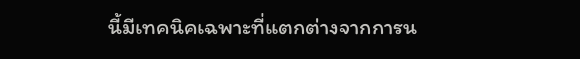นี้มีเทคนิคเฉพาะที่แตกต่างจากการน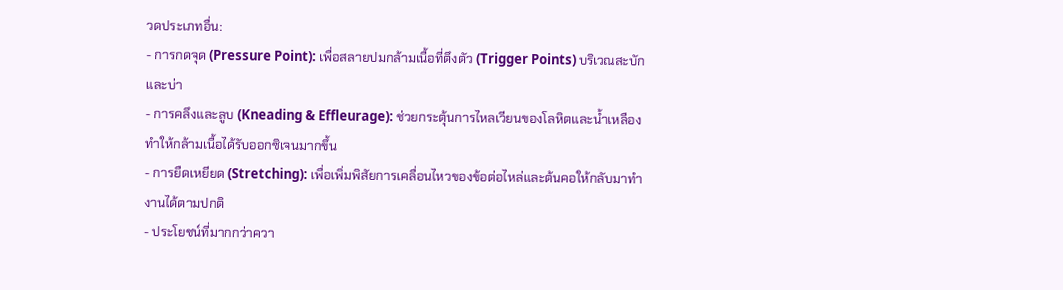วดประเภทอื่น:
- การกดจุด (Pressure Point): เพื่อสลายปมกล้ามเนื้อที่ตึงตัว (Trigger Points) บริเวณสะบักและบ่า
- การคลึงและลูบ (Kneading & Effleurage): ช่วยกระตุ้นการไหลเวียนของโลหิตและน้ำเหลือง ทำให้กล้ามเนื้อได้รับออกซิเจนมากขึ้น
- การยืดเหยียด (Stretching): เพื่อเพิ่มพิสัยการเคลื่อนไหวของข้อต่อไหล่และต้นคอให้กลับมาทำงานได้ตามปกติ
- ประโยชน์ที่มากกว่าควา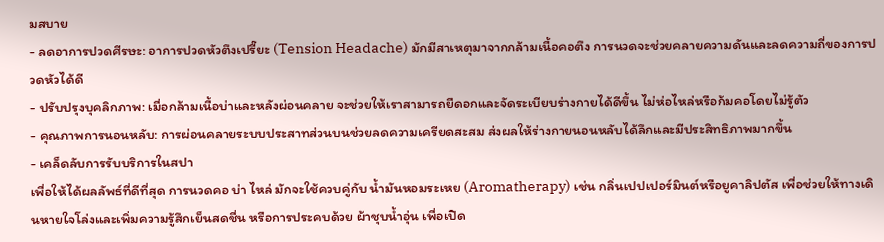มสบาย
- ลดอาการปวดศีรษะ: อาการปวดหัวตึงเปรี๊ยะ (Tension Headache) มักมีสาเหตุมาจากกล้ามเนื้อคอตึง การนวดจะช่วยคลายความดันและลดความถี่ของการปวดหัวได้ดี
- ปรับปรุงบุคลิกภาพ: เมื่อกล้ามเนื้อบ่าและหลังผ่อนคลาย จะช่วยให้เราสามารถยืดอกและจัดระเบียบร่างกายได้ดีขึ้น ไม่ห่อไหล่หรือก้มคอโดยไม่รู้ตัว
- คุณภาพการนอนหลับ: การผ่อนคลายระบบประสาทส่วนบนช่วยลดความเครียดสะสม ส่งผลให้ร่างกายนอนหลับได้ลึกและมีประสิทธิภาพมากขึ้น
- เคล็ดลับการรับบริการในสปา
เพื่อให้ได้ผลลัพธ์ที่ดีที่สุด การนวดคอ บ่า ไหล่ มักจะใช้ควบคู่กับ น้ำมันหอมระเหย (Aromatherapy) เช่น กลิ่นเปปเปอร์มินต์หรือยูคาลิปตัส เพื่อช่วยให้ทางเดินหายใจโล่งและเพิ่มความรู้สึกเย็นสดชื่น หรือการประคบด้วย ผ้าชุบน้ำอุ่น เพื่อเปิด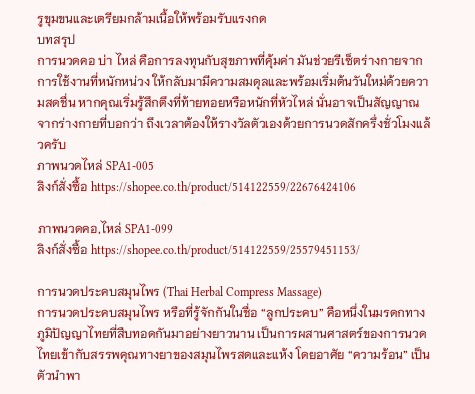รูขุมขนและเตรียมกล้ามเนื้อให้พร้อมรับแรงกด
บทสรุป
การนวดคอ บ่า ไหล่ คือการลงทุนกับสุขภาพที่คุ้มค่า มันช่วยรีเซ็ตร่างกายจากการใช้งานที่หนักหน่วง ให้กลับมามีความสมดุลและพร้อมเริ่มต้นวันใหม่ด้วยความสดชื่น หากคุณเริ่มรู้สึกตึงที่ท้ายทอยหรือหนักที่หัวไหล่ นั่นอาจเป็นสัญญาณจากร่างกายที่บอกว่า ถึงเวลาต้องให้รางวัลตัวเองด้วยการนวดสักครึ่งชั่วโมงแล้วครับ
ภาพนวดไหล่ SPA1-005
ลิงก์สั่งซื้อ https://shopee.co.th/product/514122559/22676424106

ภาพนวดคอ,ไหล่ SPA1-099
ลิงก์สั่งซื้อ https://shopee.co.th/product/514122559/25579451153/

การนวดประคบสมุนไพร (Thai Herbal Compress Massage)
การนวดประคบสมุนไพร หรือที่รู้จักกันในชื่อ “ลูกประคบ” คือหนึ่งในมรดกทางภูมิปัญญาไทยที่สืบทอดกันมาอย่างยาวนาน เป็นการผสานศาสตร์ของการนวดไทยเข้ากับสรรพคุณทางยาของสมุนไพรสดและแห้ง โดยอาศัย “ความร้อน” เป็นตัวนำพา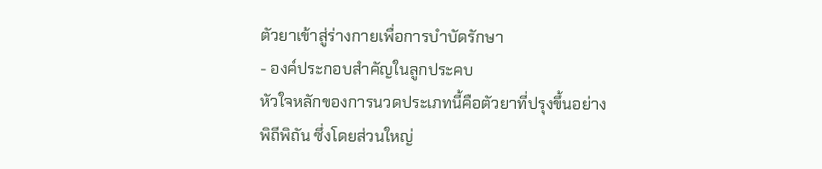ตัวยาเข้าสู่ร่างกายเพื่อการบำบัดรักษา
- องค์ประกอบสำคัญในลูกประคบ
หัวใจหลักของการนวดประเภทนี้คือตัวยาที่ปรุงขึ้นอย่างพิถีพิถัน ซึ่งโดยส่วนใหญ่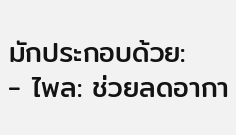มักประกอบด้วย:
- ไพล: ช่วยลดอากา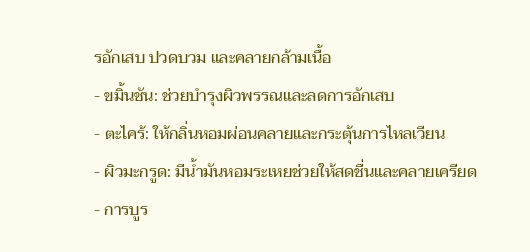รอักเสบ ปวดบวม และคลายกล้ามเนื้อ
- ขมิ้นชัน: ช่วยบำรุงผิวพรรณและลดการอักเสบ
- ตะไคร้: ให้กลิ่นหอมผ่อนคลายและกระตุ้นการไหลเวียน
- ผิวมะกรูด: มีน้ำมันหอมระเหยช่วยให้สดชื่นและคลายเครียด
- การบูร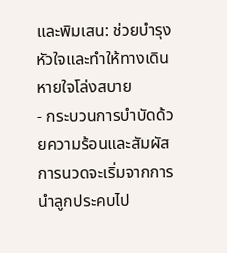และพิมเสน: ช่วยบำรุงหัวใจและทำให้ทางเดินหายใจโล่งสบาย
- กระบวนการบำบัดด้วยความร้อนและสัมผัส
การนวดจะเริ่มจากการนำลูกประคบไป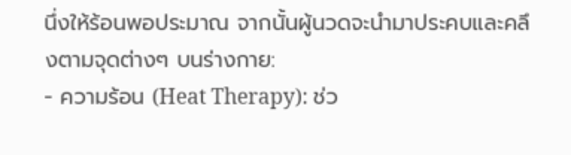นึ่งให้ร้อนพอประมาณ จากนั้นผู้นวดจะนำมาประคบและคลึงตามจุดต่างๆ บนร่างกาย:
- ความร้อน (Heat Therapy): ช่ว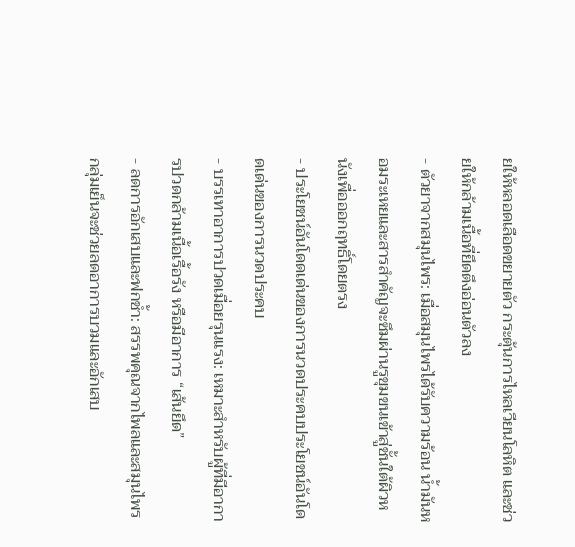ยให้หลอดเลือดขยายตัว กระตุ้นการไหลเวียนโลหิต และช่วยให้กล้ามเนื้อที่ยึดตึงอ่อนตัวลง
- ตัวยาจากสมุนไพร: เมื่อสมุนไพรได้รับความร้อน น้ำมันหอมระเหยและสารสำคัญจะซึมผ่านรูขุมขนเข้าสู่ชั้นใต้ผิวหนังเพื่อออกฤทธิ์โดยตรง
- ประโยชน์อันโดดเด่นของการนวดประคบประโยชน์อันโดดเด่นของการนวดประคบ
- บรรเทาอาการปวดเมื่อยรุนแรง: เหมาะสำหรับผู้ที่มีอาการปวดกล้ามเนื้อเรื้อรัง หรือมีอาการ “เส้นยึด”
- ลดการอักเสบและฟกช้ำ: สรรพคุณจากไพลและสมุนไพรกลุ่มเย็นจะช่วยลดอาการบวมและอักเสบ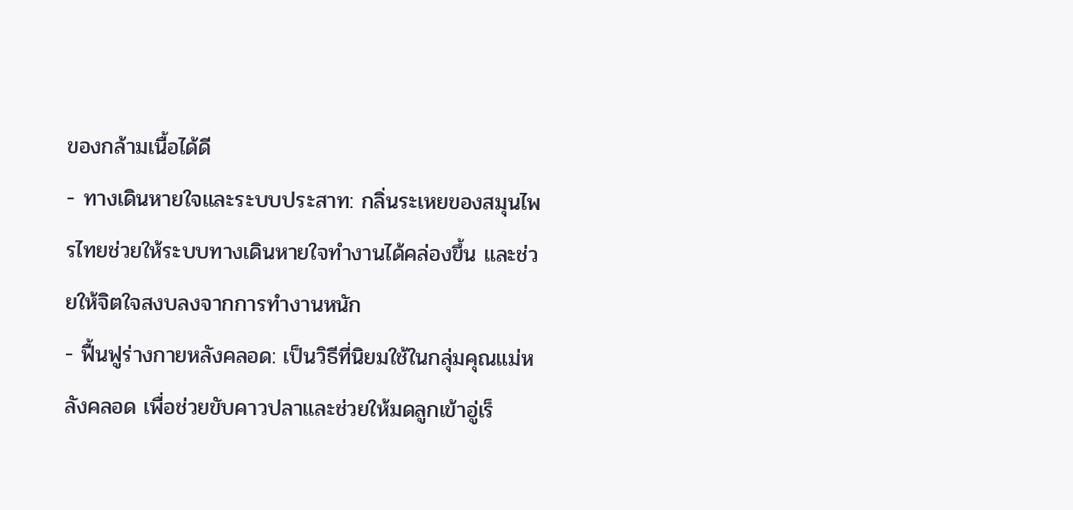ของกล้ามเนื้อได้ดี
- ทางเดินหายใจและระบบประสาท: กลิ่นระเหยของสมุนไพรไทยช่วยให้ระบบทางเดินหายใจทำงานได้คล่องขึ้น และช่วยให้จิตใจสงบลงจากการทำงานหนัก
- ฟื้นฟูร่างกายหลังคลอด: เป็นวิธีที่นิยมใช้ในกลุ่มคุณแม่หลังคลอด เพื่อช่วยขับคาวปลาและช่วยให้มดลูกเข้าอู่เร็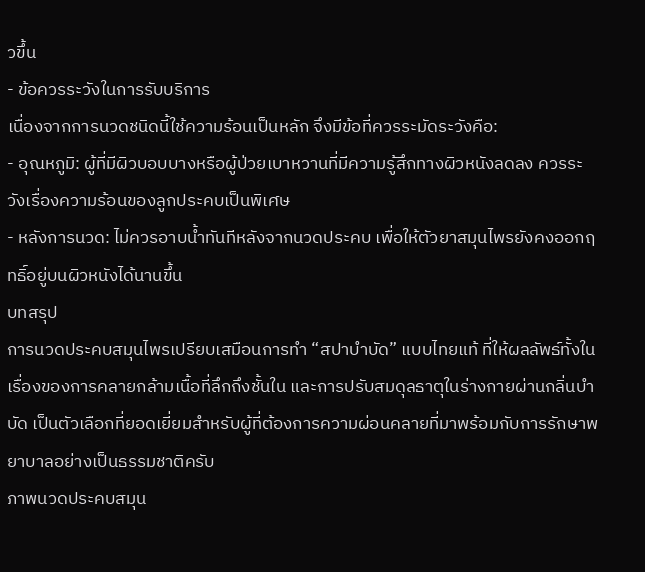วขึ้น
- ข้อควรระวังในการรับบริการ
เนื่องจากการนวดชนิดนี้ใช้ความร้อนเป็นหลัก จึงมีข้อที่ควรระมัดระวังคือ:
- อุณหภูมิ: ผู้ที่มีผิวบอบบางหรือผู้ป่วยเบาหวานที่มีความรู้สึกทางผิวหนังลดลง ควรระวังเรื่องความร้อนของลูกประคบเป็นพิเศษ
- หลังการนวด: ไม่ควรอาบน้ำทันทีหลังจากนวดประคบ เพื่อให้ตัวยาสมุนไพรยังคงออกฤทธิ์อยู่บนผิวหนังได้นานขึ้น
บทสรุป
การนวดประคบสมุนไพรเปรียบเสมือนการทำ “สปาบำบัด” แบบไทยแท้ ที่ให้ผลลัพธ์ทั้งในเรื่องของการคลายกล้ามเนื้อที่ลึกถึงชั้นใน และการปรับสมดุลธาตุในร่างกายผ่านกลิ่นบำบัด เป็นตัวเลือกที่ยอดเยี่ยมสำหรับผู้ที่ต้องการความผ่อนคลายที่มาพร้อมกับการรักษาพยาบาลอย่างเป็นธรรมชาติครับ
ภาพนวดประคบสมุน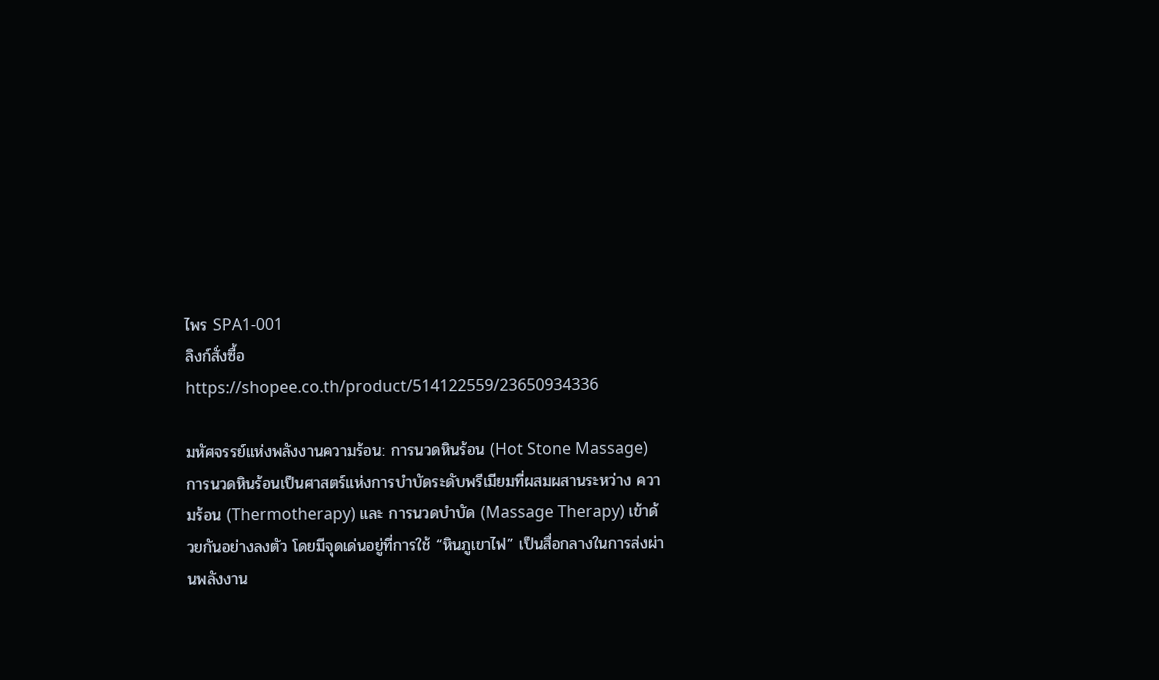ไพร SPA1-001
ลิงก์สั่งซื้อ https://shopee.co.th/product/514122559/23650934336

มหัศจรรย์แห่งพลังงานความร้อน: การนวดหินร้อน (Hot Stone Massage)
การนวดหินร้อนเป็นศาสตร์แห่งการบำบัดระดับพรีเมียมที่ผสมผสานระหว่าง ความร้อน (Thermotherapy) และ การนวดบำบัด (Massage Therapy) เข้าด้วยกันอย่างลงตัว โดยมีจุดเด่นอยู่ที่การใช้ “หินภูเขาไฟ” เป็นสื่อกลางในการส่งผ่านพลังงาน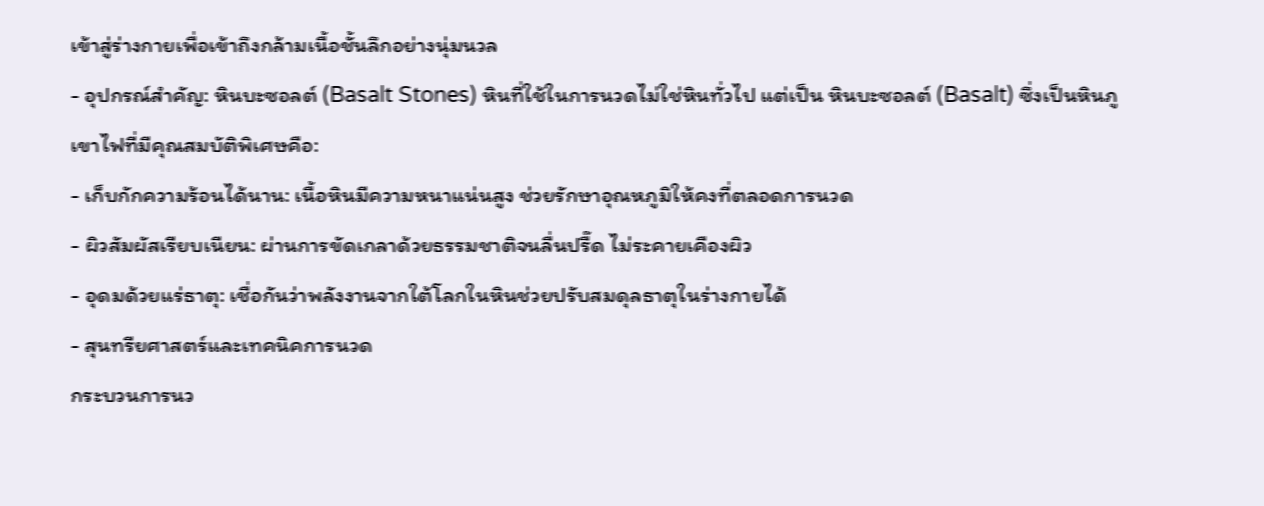เข้าสู่ร่างกายเพื่อเข้าถึงกล้ามเนื้อชั้นลึกอย่างนุ่มนวล
- อุปกรณ์สำคัญ: หินบะซอลต์ (Basalt Stones) หินที่ใช้ในการนวดไม่ใช่หินทั่วไป แต่เป็น หินบะซอลต์ (Basalt) ซึ่งเป็นหินภูเขาไฟที่มีคุณสมบัติพิเศษคือ:
- เก็บกักความร้อนได้นาน: เนื้อหินมีความหนาแน่นสูง ช่วยรักษาอุณหภูมิให้คงที่ตลอดการนวด
- ผิวสัมผัสเรียบเนียน: ผ่านการขัดเกลาด้วยธรรมชาติจนลื่นปรื๊ด ไม่ระคายเคืองผิว
- อุดมด้วยแร่ธาตุ: เชื่อกันว่าพลังงานจากใต้โลกในหินช่วยปรับสมดุลธาตุในร่างกายได้
- สุนทรียศาสตร์และเทคนิคการนวด
กระบวนการนว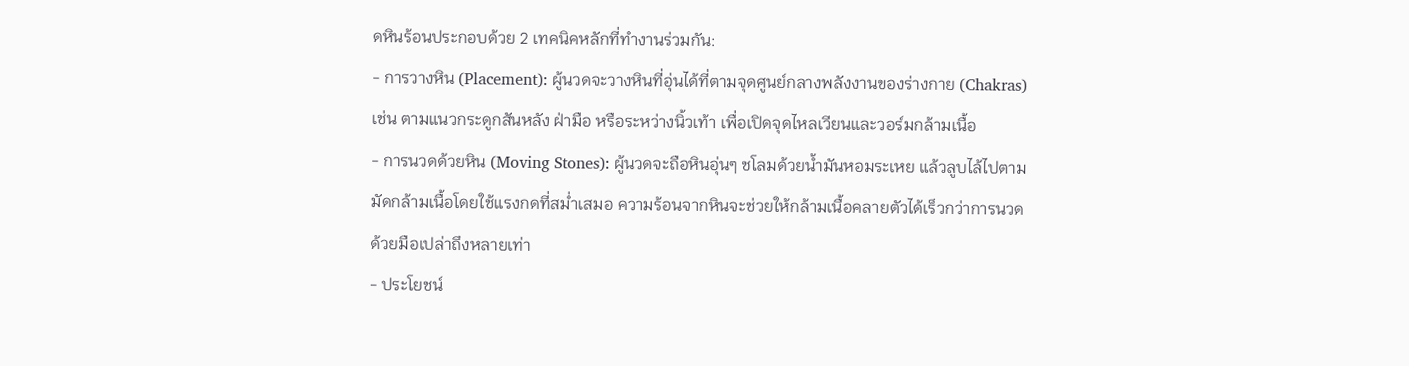ดหินร้อนประกอบด้วย 2 เทคนิคหลักที่ทำงานร่วมกัน:
- การวางหิน (Placement): ผู้นวดจะวางหินที่อุ่นได้ที่ตามจุดศูนย์กลางพลังงานของร่างกาย (Chakras) เช่น ตามแนวกระดูกสันหลัง ฝ่ามือ หรือระหว่างนิ้วเท้า เพื่อเปิดจุดไหลเวียนและวอร์มกล้ามเนื้อ
- การนวดด้วยหิน (Moving Stones): ผู้นวดจะถือหินอุ่นๆ ชโลมด้วยน้ำมันหอมระเหย แล้วลูบไล้ไปตามมัดกล้ามเนื้อโดยใช้แรงกดที่สม่ำเสมอ ความร้อนจากหินจะช่วยให้กล้ามเนื้อคลายตัวได้เร็วกว่าการนวดด้วยมือเปล่าถึงหลายเท่า
- ประโยชน์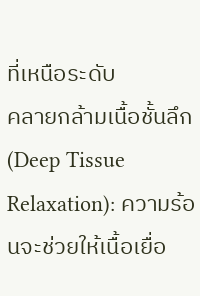ที่เหนือระดับ
คลายกล้ามเนื้อชั้นลึก (Deep Tissue Relaxation): ความร้อนจะช่วยให้เนื้อเยื่อ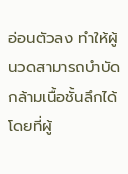อ่อนตัวลง ทำให้ผู้นวดสามารถบำบัดกล้ามเนื้อชั้นลึกได้โดยที่ผู้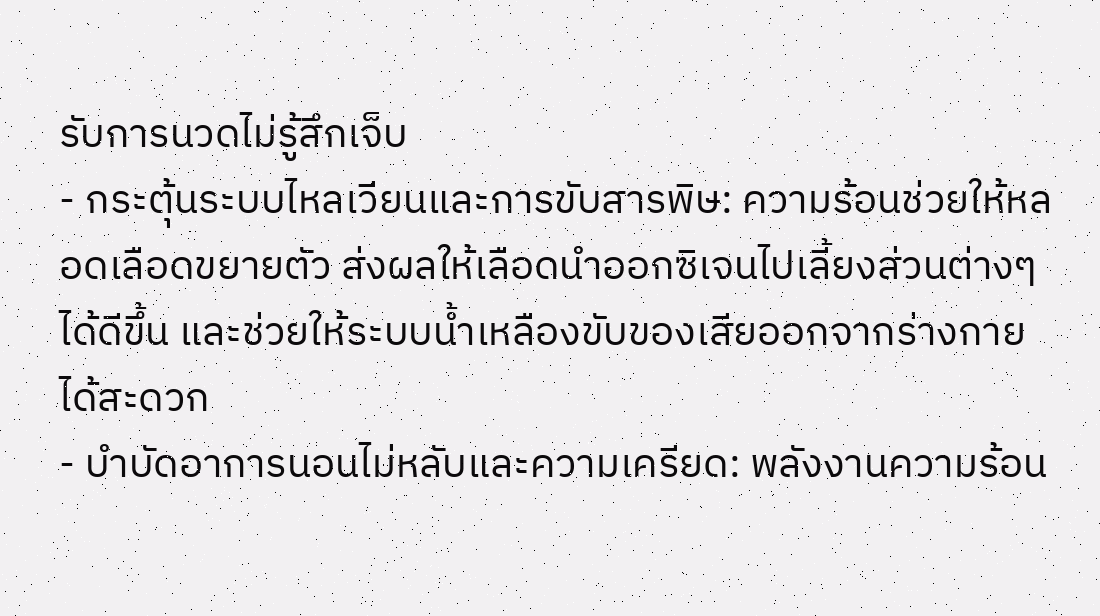รับการนวดไม่รู้สึกเจ็บ
- กระตุ้นระบบไหลเวียนและการขับสารพิษ: ความร้อนช่วยให้หลอดเลือดขยายตัว ส่งผลให้เลือดนำออกซิเจนไปเลี้ยงส่วนต่างๆ ได้ดีขึ้น และช่วยให้ระบบน้ำเหลืองขับของเสียออกจากร่างกายได้สะดวก
- บำบัดอาการนอนไม่หลับและความเครียด: พลังงานความร้อน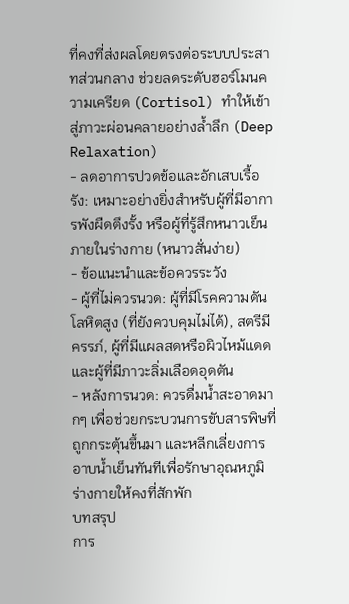ที่คงที่ส่งผลโดยตรงต่อระบบประสาทส่วนกลาง ช่วยลดระดับฮอร์โมนความเครียด (Cortisol) ทำให้เข้าสู่ภาวะผ่อนคลายอย่างล้ำลึก (Deep Relaxation)
- ลดอาการปวดข้อและอักเสบเรื้อรัง: เหมาะอย่างยิ่งสำหรับผู้ที่มีอาการพังผืดตึงรั้ง หรือผู้ที่รู้สึกหนาวเย็นภายในร่างกาย (หนาวสั่นง่าย)
- ข้อแนะนำและข้อควรระวัง
- ผู้ที่ไม่ควรนวด: ผู้ที่มีโรคความดันโลหิตสูง (ที่ยังควบคุมไม่ได้), สตรีมีครรภ์, ผู้ที่มีแผลสดหรือผิวไหม้แดด และผู้ที่มีภาวะลิ่มเลือดอุดตัน
- หลังการนวด: ควรดื่มน้ำสะอาดมากๆ เพื่อช่วยกระบวนการขับสารพิษที่ถูกกระตุ้นขึ้นมา และหลีกเลี่ยงการอาบน้ำเย็นทันทีเพื่อรักษาอุณหภูมิร่างกายให้คงที่สักพัก
บทสรุป
การ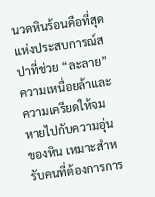นวดหินร้อนคือที่สุดแห่งประสบการณ์สปาที่ช่วย “ละลาย” ความเหนื่อยล้าและความเครียดให้จมหายไปกับความอุ่นของหิน เหมาะสำหรับคนที่ต้องการการ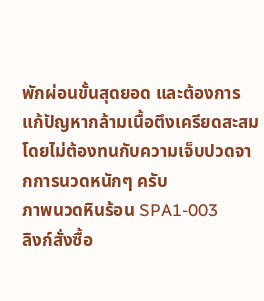พักผ่อนขั้นสุดยอด และต้องการแก้ปัญหากล้ามเนื้อตึงเครียดสะสมโดยไม่ต้องทนกับความเจ็บปวดจากการนวดหนักๆ ครับ
ภาพนวดหินร้อน SPA1-003
ลิงก์สั่งซื้อ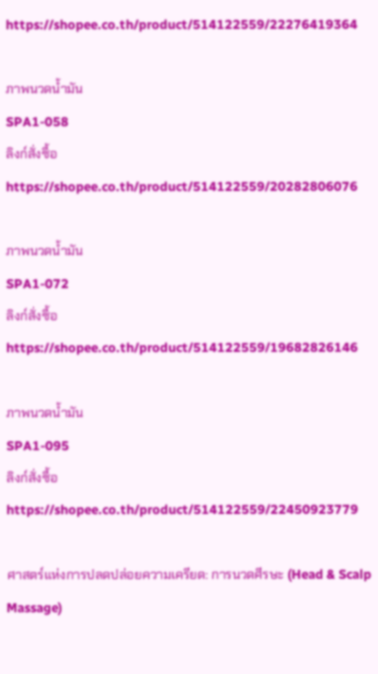https://shopee.co.th/product/514122559/22276419364

ภาพนวดน้ำมัน
SPA1-058
ลิงก์สั่งซื้อ https://shopee.co.th/product/514122559/20282806076

ภาพนวดน้ำมัน
SPA1-072
ลิงก์สั่งซื้อ https://shopee.co.th/product/514122559/19682826146

ภาพนวดน้ำมัน
SPA1-095
ลิงก์สั่งซื้อ https://shopee.co.th/product/514122559/22450923779

ศาสตร์แห่งการปลดปล่อยความเครียด: การนวดศีรษะ (Head & Scalp Massage)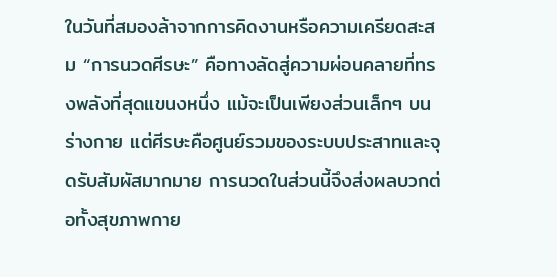ในวันที่สมองล้าจากการคิดงานหรือความเครียดสะสม “การนวดศีรษะ” คือทางลัดสู่ความผ่อนคลายที่ทรงพลังที่สุดแขนงหนึ่ง แม้จะเป็นเพียงส่วนเล็กๆ บนร่างกาย แต่ศีรษะคือศูนย์รวมของระบบประสาทและจุดรับสัมผัสมากมาย การนวดในส่วนนี้จึงส่งผลบวกต่อทั้งสุขภาพกาย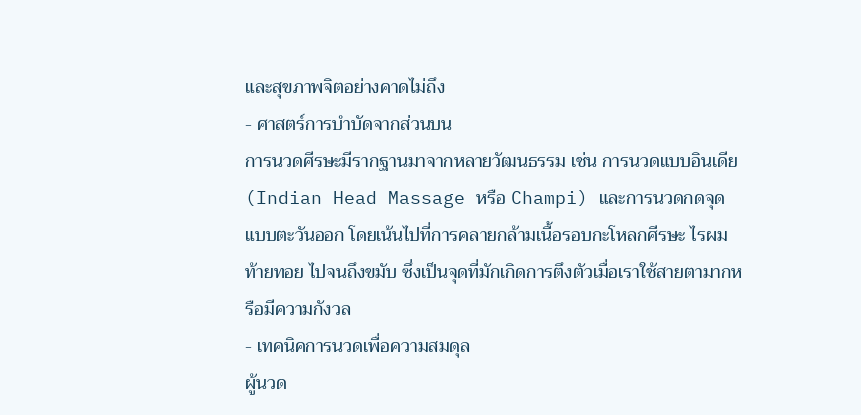และสุขภาพจิตอย่างคาดไม่ถึง
- ศาสตร์การบำบัดจากส่วนบน
การนวดศีรษะมีรากฐานมาจากหลายวัฒนธรรม เช่น การนวดแบบอินเดีย (Indian Head Massage หรือ Champi) และการนวดกดจุดแบบตะวันออก โดยเน้นไปที่การคลายกล้ามเนื้อรอบกะโหลกศีรษะ ไรผม ท้ายทอย ไปจนถึงขมับ ซึ่งเป็นจุดที่มักเกิดการตึงตัวเมื่อเราใช้สายตามากหรือมีความกังวล
- เทคนิคการนวดเพื่อความสมดุล
ผู้นวด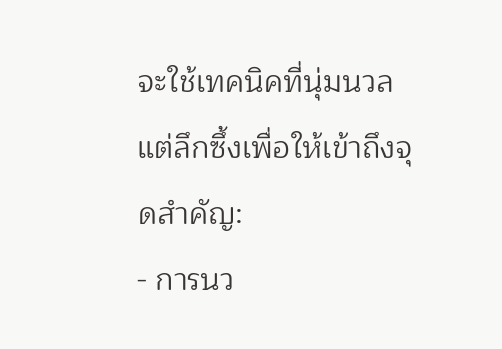จะใช้เทคนิคที่นุ่มนวลแต่ลึกซึ้งเพื่อให้เข้าถึงจุดสำคัญ:
- การนว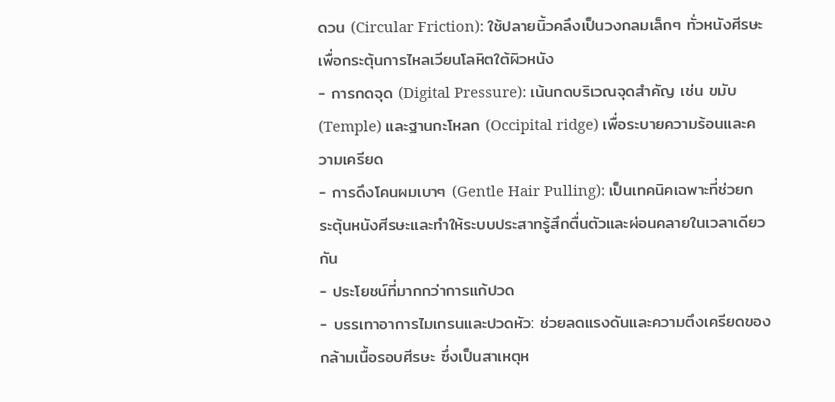ดวน (Circular Friction): ใช้ปลายนิ้วคลึงเป็นวงกลมเล็กๆ ทั่วหนังศีรษะ เพื่อกระตุ้นการไหลเวียนโลหิตใต้ผิวหนัง
- การกดจุด (Digital Pressure): เน้นกดบริเวณจุดสำคัญ เช่น ขมับ (Temple) และฐานกะโหลก (Occipital ridge) เพื่อระบายความร้อนและความเครียด
- การดึงโคนผมเบาๆ (Gentle Hair Pulling): เป็นเทคนิคเฉพาะที่ช่วยกระตุ้นหนังศีรษะและทำให้ระบบประสาทรู้สึกตื่นตัวและผ่อนคลายในเวลาเดียวกัน
- ประโยชน์ที่มากกว่าการแก้ปวด
- บรรเทาอาการไมเกรนและปวดหัว: ช่วยลดแรงดันและความตึงเครียดของกล้ามเนื้อรอบศีรษะ ซึ่งเป็นสาเหตุห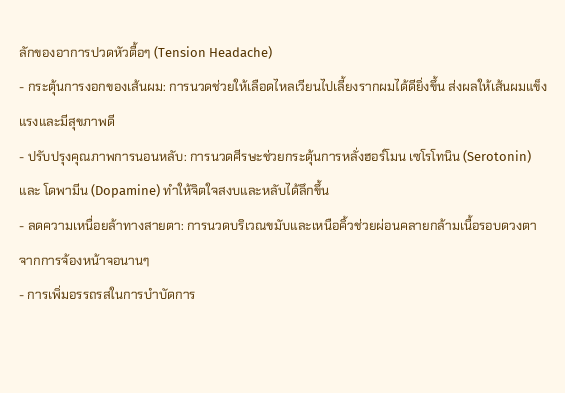ลักของอาการปวดหัวตื้อๆ (Tension Headache)
- กระตุ้นการงอกของเส้นผม: การนวดช่วยให้เลือดไหลเวียนไปเลี้ยงรากผมได้ดียิ่งขึ้น ส่งผลให้เส้นผมแข็งแรงและมีสุขภาพดี
- ปรับปรุงคุณภาพการนอนหลับ: การนวดศีรษะช่วยกระตุ้นการหลั่งฮอร์โมน เซโรโทนิน (Serotonin) และ โดพามีน (Dopamine) ทำให้จิตใจสงบและหลับได้ลึกขึ้น
- ลดความเหนื่อยล้าทางสายตา: การนวดบริเวณขมับและเหนือคิ้วช่วยผ่อนคลายกล้ามเนื้อรอบดวงตาจากการจ้องหน้าจอนานๆ
- การเพิ่มอรรถรสในการบำบัดการ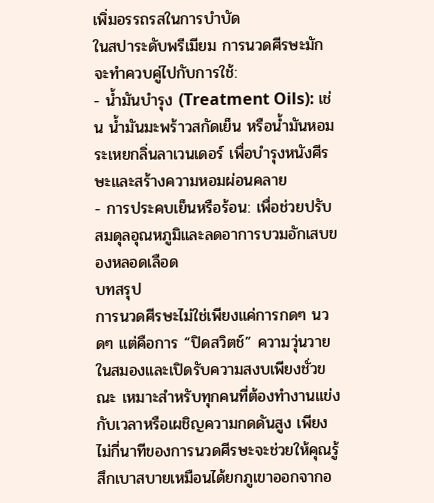เพิ่มอรรถรสในการบำบัด
ในสปาระดับพรีเมียม การนวดศีรษะมักจะทำควบคู่ไปกับการใช้:
- น้ำมันบำรุง (Treatment Oils): เช่น น้ำมันมะพร้าวสกัดเย็น หรือน้ำมันหอมระเหยกลิ่นลาเวนเดอร์ เพื่อบำรุงหนังศีรษะและสร้างความหอมผ่อนคลาย
- การประคบเย็นหรือร้อน: เพื่อช่วยปรับสมดุลอุณหภูมิและลดอาการบวมอักเสบของหลอดเลือด
บทสรุป
การนวดศีรษะไม่ใช่เพียงแค่การกดๆ นวดๆ แต่คือการ “ปิดสวิตช์” ความวุ่นวายในสมองและเปิดรับความสงบเพียงชั่วขณะ เหมาะสำหรับทุกคนที่ต้องทำงานแข่งกับเวลาหรือเผชิญความกดดันสูง เพียงไม่กี่นาทีของการนวดศีรษะจะช่วยให้คุณรู้สึกเบาสบายเหมือนได้ยกภูเขาออกจากอ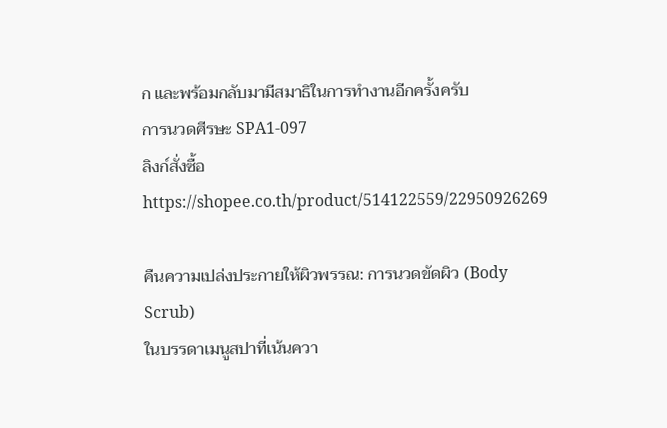ก และพร้อมกลับมามีสมาธิในการทำงานอีกครั้งครับ
การนวดศีรษะ SPA1-097
ลิงก์สั่งซื้อ https://shopee.co.th/product/514122559/22950926269

คืนความเปล่งประกายให้ผิวพรรณ: การนวดขัดผิว (Body Scrub)
ในบรรดาเมนูสปาที่เน้นควา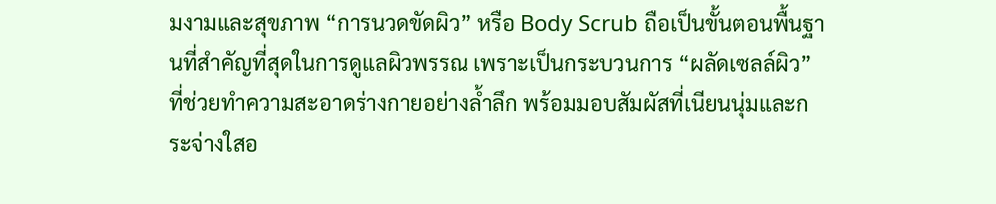มงามและสุขภาพ “การนวดขัดผิว” หรือ Body Scrub ถือเป็นขั้นตอนพื้นฐานที่สำคัญที่สุดในการดูแลผิวพรรณ เพราะเป็นกระบวนการ “ผลัดเซลล์ผิว” ที่ช่วยทำความสะอาดร่างกายอย่างล้ำลึก พร้อมมอบสัมผัสที่เนียนนุ่มและกระจ่างใสอ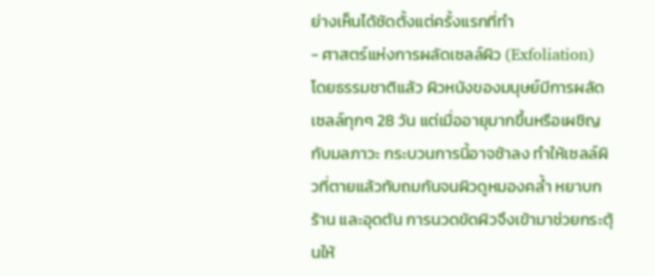ย่างเห็นได้ชัดตั้งแต่ครั้งแรกที่ทำ
- ศาสตร์แห่งการผลัดเซลล์ผิว (Exfoliation)
โดยธรรมชาติแล้ว ผิวหนังของมนุษย์มีการผลัดเซลล์ทุกๆ 28 วัน แต่เมื่ออายุมากขึ้นหรือเผชิญกับมลภาวะ กระบวนการนี้อาจช้าลง ทำให้เซลล์ผิวที่ตายแล้วทับถมกันจนผิวดูหมองคล้ำ หยาบกร้าน และอุดตัน การนวดขัดผิวจึงเข้ามาช่วยกระตุ้นให้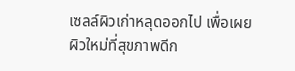เซลล์ผิวเก่าหลุดออกไป เพื่อเผยผิวใหม่ที่สุขภาพดีก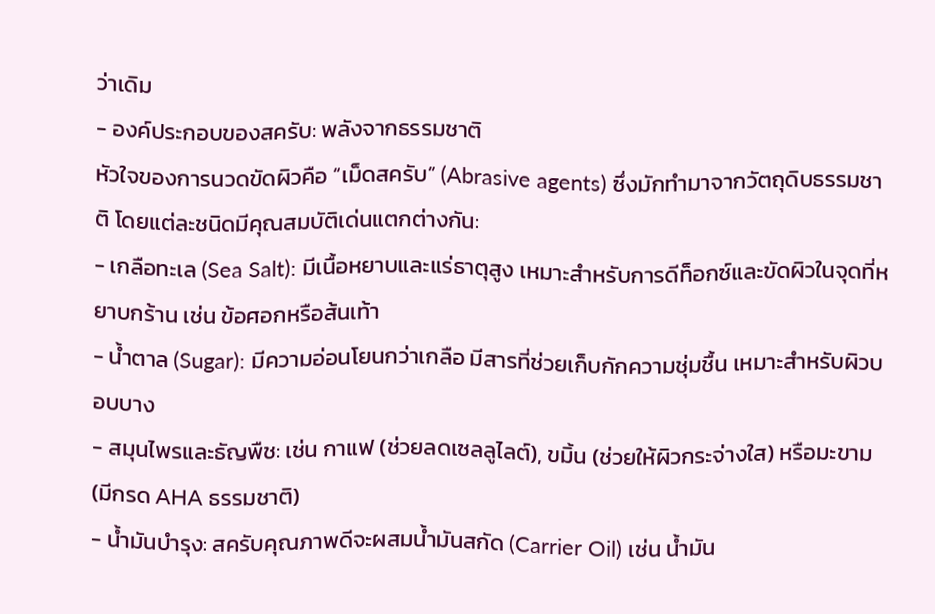ว่าเดิม
- องค์ประกอบของสครับ: พลังจากธรรมชาติ
หัวใจของการนวดขัดผิวคือ “เม็ดสครับ” (Abrasive agents) ซึ่งมักทำมาจากวัตถุดิบธรรมชาติ โดยแต่ละชนิดมีคุณสมบัติเด่นแตกต่างกัน:
- เกลือทะเล (Sea Salt): มีเนื้อหยาบและแร่ธาตุสูง เหมาะสำหรับการดีท็อกซ์และขัดผิวในจุดที่หยาบกร้าน เช่น ข้อศอกหรือส้นเท้า
- น้ำตาล (Sugar): มีความอ่อนโยนกว่าเกลือ มีสารที่ช่วยเก็บกักความชุ่มชื้น เหมาะสำหรับผิวบอบบาง
- สมุนไพรและธัญพืช: เช่น กาแฟ (ช่วยลดเซลลูไลต์), ขมิ้น (ช่วยให้ผิวกระจ่างใส) หรือมะขาม (มีกรด AHA ธรรมชาติ)
- น้ำมันบำรุง: สครับคุณภาพดีจะผสมน้ำมันสกัด (Carrier Oil) เช่น น้ำมัน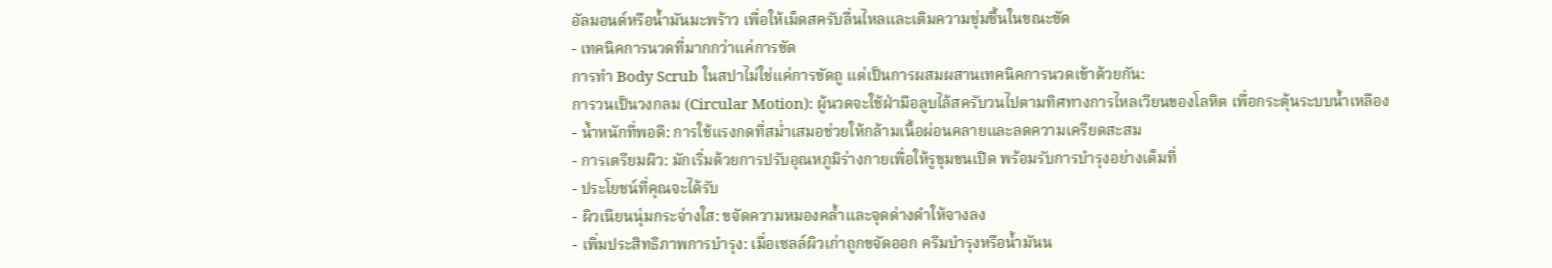อัลมอนด์หรือน้ำมันมะพร้าว เพื่อให้เม็ดสครับลื่นไหลและเติมความชุ่มชื้นในขณะขัด
- เทคนิคการนวดที่มากกว่าแค่การขัด
การทำ Body Scrub ในสปาไม่ใช่แค่การขัดถู แต่เป็นการผสมผสานเทคนิคการนวดเข้าด้วยกัน:
การวนเป็นวงกลม (Circular Motion): ผู้นวดจะใช้ฝ่ามือลูบไล้สครับวนไปตามทิศทางการไหลเวียนของโลหิต เพื่อกระตุ้นระบบน้ำเหลือง
- น้ำหนักที่พอดี: การใช้แรงกดที่สม่ำเสมอช่วยให้กล้ามเนื้อผ่อนคลายและลดความเครียดสะสม
- การเตรียมผิว: มักเริ่มด้วยการปรับอุณหภูมิร่างกายเพื่อให้รูขุมขนเปิด พร้อมรับการบำรุงอย่างเต็มที่
- ประโยชน์ที่คุณจะได้รับ
- ผิวเนียนนุ่มกระจ่างใส: ขจัดความหมองคล้ำและจุดด่างดำให้จางลง
- เพิ่มประสิทธิภาพการบำรุง: เมื่อเซลล์ผิวเก่าถูกขจัดออก ครีมบำรุงหรือน้ำมันน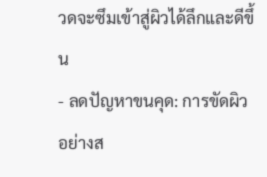วดจะซึมเข้าสู่ผิวได้ลึกและดีขึ้น
- ลดปัญหาขนคุด: การขัดผิวอย่างส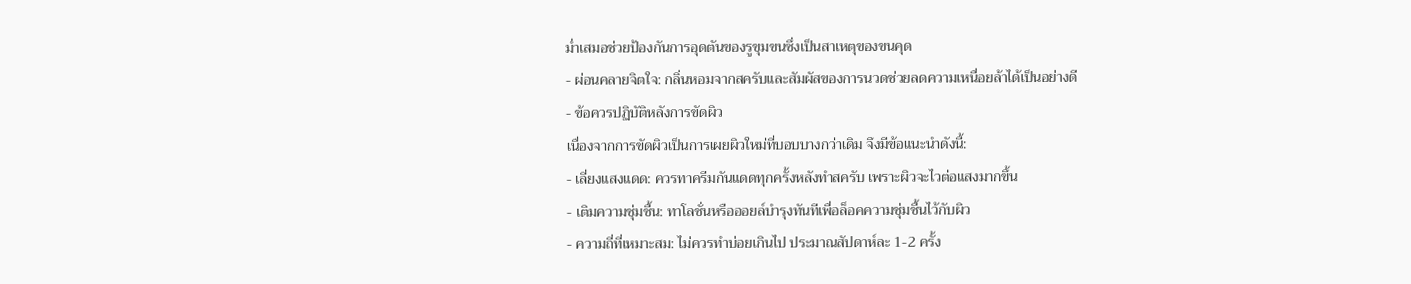ม่ำเสมอช่วยป้องกันการอุดตันของรูขุมขนซึ่งเป็นสาเหตุของขนคุด
- ผ่อนคลายจิตใจ: กลิ่นหอมจากสครับและสัมผัสของการนวดช่วยลดความเหนื่อยล้าได้เป็นอย่างดี
- ข้อควรปฏิบัติหลังการขัดผิว
เนื่องจากการขัดผิวเป็นการเผยผิวใหม่ที่บอบบางกว่าเดิม จึงมีข้อแนะนำดังนี้:
- เลี่ยงแสงแดด: ควรทาครีมกันแดดทุกครั้งหลังทำสครับ เพราะผิวจะไวต่อแสงมากขึ้น
- เติมความชุ่มชื้น: ทาโลชั่นหรือออยล์บำรุงทันทีเพื่อล็อคความชุ่มชื้นไว้กับผิว
- ความถี่ที่เหมาะสม: ไม่ควรทำบ่อยเกินไป ประมาณสัปดาห์ละ 1-2 ครั้ง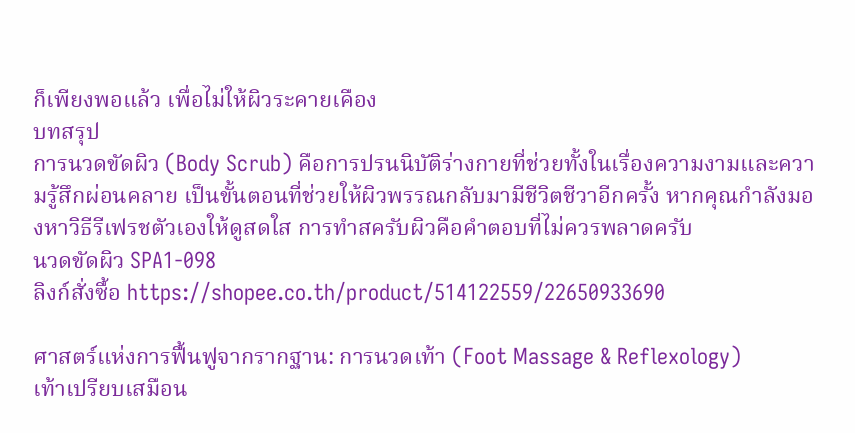ก็เพียงพอแล้ว เพื่อไม่ให้ผิวระคายเคือง
บทสรุป
การนวดขัดผิว (Body Scrub) คือการปรนนิบัติร่างกายที่ช่วยทั้งในเรื่องความงามและความรู้สึกผ่อนคลาย เป็นขั้นตอนที่ช่วยให้ผิวพรรณกลับมามีชีวิตชีวาอีกครั้ง หากคุณกำลังมองหาวิธีรีเฟรชตัวเองให้ดูสดใส การทำสครับผิวคือคำตอบที่ไม่ควรพลาดครับ
นวดขัดผิว SPA1-098
ลิงก์สั่งซื้อ https://shopee.co.th/product/514122559/22650933690

ศาสตร์แห่งการฟื้นฟูจากรากฐาน: การนวดเท้า (Foot Massage & Reflexology)
เท้าเปรียบเสมือน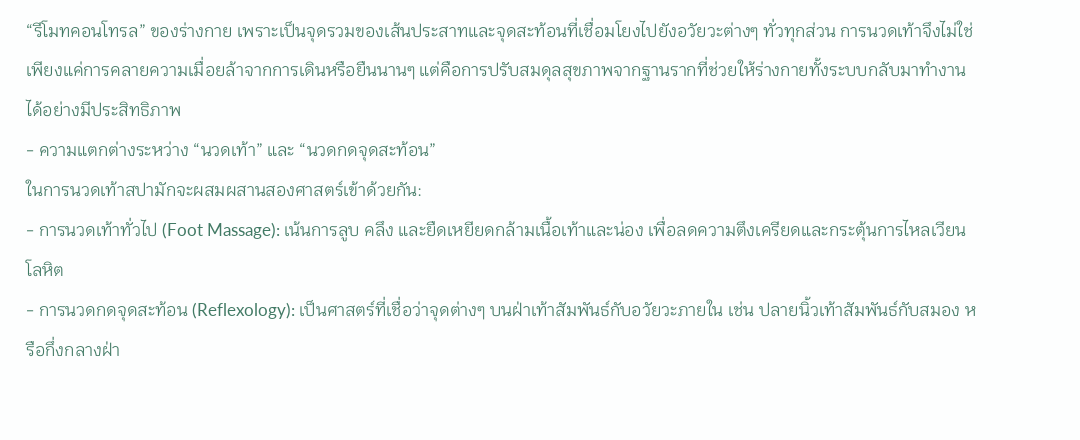“รีโมทคอนโทรล” ของร่างกาย เพราะเป็นจุดรวมของเส้นประสาทและจุดสะท้อนที่เชื่อมโยงไปยังอวัยวะต่างๆ ทั่วทุกส่วน การนวดเท้าจึงไม่ใช่เพียงแค่การคลายความเมื่อยล้าจากการเดินหรือยืนนานๆ แต่คือการปรับสมดุลสุขภาพจากฐานรากที่ช่วยให้ร่างกายทั้งระบบกลับมาทำงานได้อย่างมีประสิทธิภาพ
- ความแตกต่างระหว่าง “นวดเท้า” และ “นวดกดจุดสะท้อน”
ในการนวดเท้าสปามักจะผสมผสานสองศาสตร์เข้าด้วยกัน:
- การนวดเท้าทั่วไป (Foot Massage): เน้นการลูบ คลึง และยืดเหยียดกล้ามเนื้อเท้าและน่อง เพื่อลดความตึงเครียดและกระตุ้นการไหลเวียนโลหิต
- การนวดกดจุดสะท้อน (Reflexology): เป็นศาสตร์ที่เชื่อว่าจุดต่างๆ บนฝ่าเท้าสัมพันธ์กับอวัยวะภายใน เช่น ปลายนิ้วเท้าสัมพันธ์กับสมอง หรือกึ่งกลางฝ่า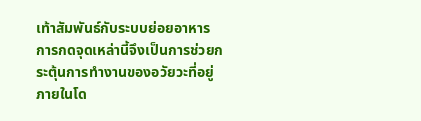เท้าสัมพันธ์กับระบบย่อยอาหาร การกดจุดเหล่านี้จึงเป็นการช่วยกระตุ้นการทำงานของอวัยวะที่อยู่ภายในโด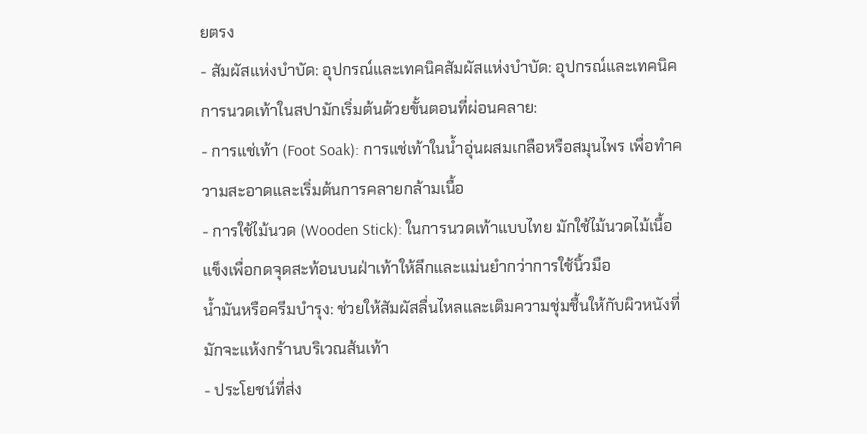ยตรง
- สัมผัสแห่งบำบัด: อุปกรณ์และเทคนิคสัมผัสแห่งบำบัด: อุปกรณ์และเทคนิค
การนวดเท้าในสปามักเริ่มต้นด้วยขั้นตอนที่ผ่อนคลาย:
- การแช่เท้า (Foot Soak): การแช่เท้าในน้ำอุ่นผสมเกลือหรือสมุนไพร เพื่อทำความสะอาดและเริ่มต้นการคลายกล้ามเนื้อ
- การใช้ไม้นวด (Wooden Stick): ในการนวดเท้าแบบไทย มักใช้ไม้นวดไม้เนื้อแข็งเพื่อกดจุดสะท้อนบนฝ่าเท้าให้ลึกและแม่นยำกว่าการใช้นิ้วมือ
น้ำมันหรือครีมบำรุง: ช่วยให้สัมผัสลื่นไหลและเติมความชุ่มชื้นให้กับผิวหนังที่มักจะแห้งกร้านบริเวณส้นเท้า
- ประโยชน์ที่ส่ง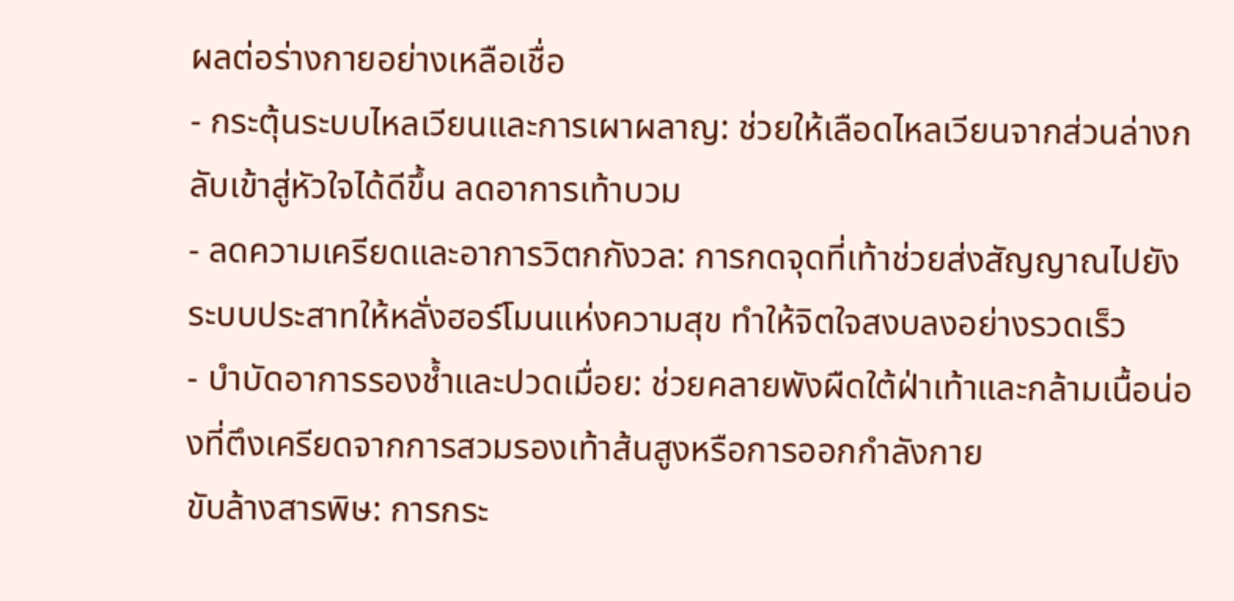ผลต่อร่างกายอย่างเหลือเชื่อ
- กระตุ้นระบบไหลเวียนและการเผาผลาญ: ช่วยให้เลือดไหลเวียนจากส่วนล่างกลับเข้าสู่หัวใจได้ดีขึ้น ลดอาการเท้าบวม
- ลดความเครียดและอาการวิตกกังวล: การกดจุดที่เท้าช่วยส่งสัญญาณไปยังระบบประสาทให้หลั่งฮอร์โมนแห่งความสุข ทำให้จิตใจสงบลงอย่างรวดเร็ว
- บำบัดอาการรองช้ำและปวดเมื่อย: ช่วยคลายพังผืดใต้ฝ่าเท้าและกล้ามเนื้อน่องที่ตึงเครียดจากการสวมรองเท้าส้นสูงหรือการออกกำลังกาย
ขับล้างสารพิษ: การกระ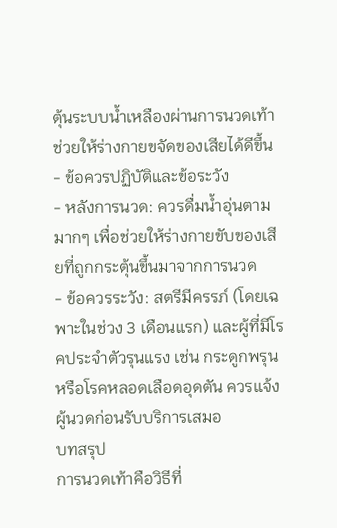ตุ้นระบบน้ำเหลืองผ่านการนวดเท้าช่วยให้ร่างกายขจัดของเสียได้ดีขึ้น
- ข้อควรปฏิบัติและข้อระวัง
- หลังการนวด: ควรดื่มน้ำอุ่นตามมากๆ เพื่อช่วยให้ร่างกายขับของเสียที่ถูกกระตุ้นขึ้นมาจากการนวด
- ข้อควรระวัง: สตรีมีครรภ์ (โดยเฉพาะในช่วง 3 เดือนแรก) และผู้ที่มีโรคประจำตัวรุนแรง เช่น กระดูกพรุน หรือโรคหลอดเลือดอุดตัน ควรแจ้งผู้นวดก่อนรับบริการเสมอ
บทสรุป
การนวดเท้าคือวิธีที่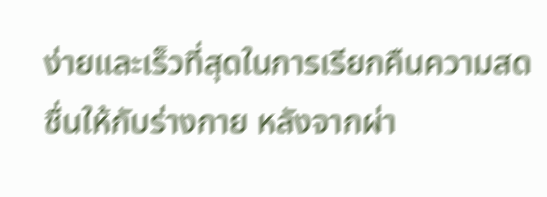ง่ายและเร็วที่สุดในการเรียกคืนความสดชื่นให้กับร่างกาย หลังจากผ่า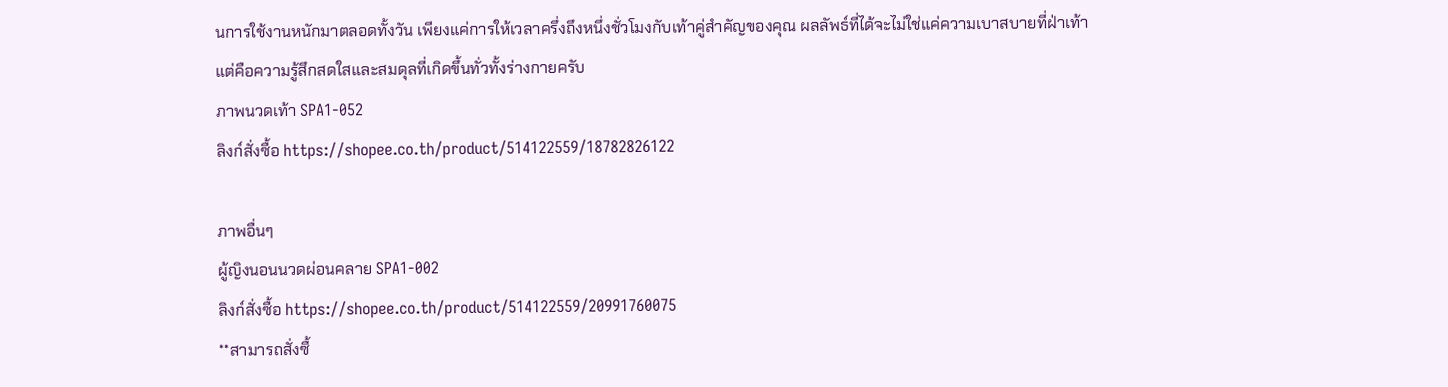นการใช้งานหนักมาตลอดทั้งวัน เพียงแค่การให้เวลาครึ่งถึงหนึ่งชั่วโมงกับเท้าคู่สำคัญของคุณ ผลลัพธ์ที่ได้จะไม่ใช่แค่ความเบาสบายที่ฝ่าเท้า แต่คือความรู้สึกสดใสและสมดุลที่เกิดขึ้นทั่วทั้งร่างกายครับ
ภาพนวดเท้า SPA1-052
ลิงก์สั่งซื้อ https://shopee.co.th/product/514122559/18782826122

ภาพอื่นๆ
ผู้ญิงนอนนวดผ่อนคลาย SPA1-002
ลิงก์สั่งซื้อ https://shopee.co.th/product/514122559/20991760075
**สามารถสั่งซื้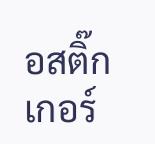อสติ๊กเกอร์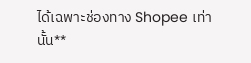ได้เฉพาะช่องทาง Shopee เท่านั้น**